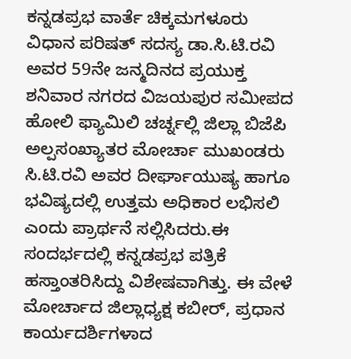ಕನ್ನಡಪ್ರಭ ವಾರ್ತೆ ಚಿಕ್ಕಮಗಳೂರು
ವಿಧಾನ ಪರಿಷತ್ ಸದಸ್ಯ ಡಾ.ಸಿ.ಟಿ.ರವಿ ಅವರ 59ನೇ ಜನ್ಮದಿನದ ಪ್ರಯುಕ್ತ ಶನಿವಾರ ನಗರದ ವಿಜಯಪುರ ಸಮೀಪದ ಹೋಲಿ ಫ್ಯಾಮಿಲಿ ಚರ್ಚ್ನಲ್ಲಿ ಜಿಲ್ಲಾ ಬಿಜೆಪಿ ಅಲ್ಪಸಂಖ್ಯಾತರ ಮೋರ್ಚಾ ಮುಖಂಡರು ಸಿ.ಟಿ.ರವಿ ಅವರ ದೀರ್ಘಾಯುಷ್ಯ ಹಾಗೂ ಭವಿಷ್ಯದಲ್ಲಿ ಉತ್ತಮ ಅಧಿಕಾರ ಲಭಿಸಲಿ ಎಂದು ಪ್ರಾರ್ಥನೆ ಸಲ್ಲಿಸಿದರು.ಈ ಸಂದರ್ಭದಲ್ಲಿ ಕನ್ನಡಪ್ರಭ ಪತ್ರಿಕೆ ಹಸ್ತಾಂತರಿಸಿದ್ದು ವಿಶೇಷವಾಗಿತ್ತು. ಈ ವೇಳೆ ಮೋರ್ಚಾದ ಜಿಲ್ಲಾಧ್ಯಕ್ಷ ಕಬೀರ್, ಪ್ರಧಾನ ಕಾರ್ಯದರ್ಶಿಗಳಾದ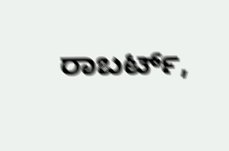ರಾಬರ್ಟ್,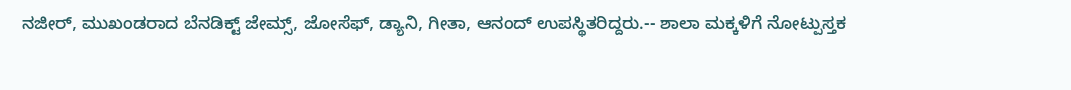ನಜೀರ್, ಮುಖಂಡರಾದ ಬೆನಡಿಕ್ಟ್ ಜೇಮ್ಸ್, ಜೋಸೆಫ್, ಡ್ಯಾನಿ, ಗೀತಾ, ಆನಂದ್ ಉಪಸ್ಥಿತರಿದ್ದರು.-- ಶಾಲಾ ಮಕ್ಕಳಿಗೆ ನೋಟ್ಪುಸ್ತಕ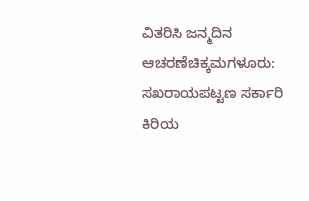ವಿತರಿಸಿ ಜನ್ಮದಿನ ಆಚರಣೆಚಿಕ್ಕಮಗಳೂರು: ಸಖರಾಯಪಟ್ಟಣ ಸರ್ಕಾರಿ ಕಿರಿಯ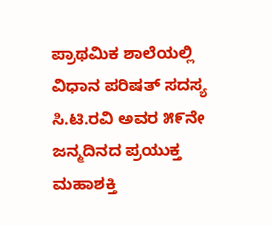ಪ್ರಾಥಮಿಕ ಶಾಲೆಯಲ್ಲಿ ವಿಧಾನ ಪರಿಷತ್ ಸದಸ್ಯ ಸಿ.ಟಿ.ರವಿ ಅವರ ೫೯ನೇ ಜನ್ಮದಿನದ ಪ್ರಯುಕ್ತ ಮಹಾಶಕ್ತಿ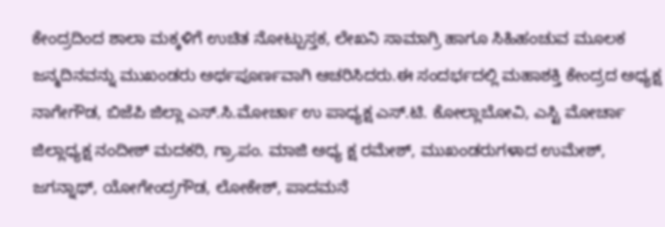ಕೇಂದ್ರದಿಂದ ಶಾಲಾ ಮಕ್ಕಳಿಗೆ ಉಚಿತ ನೋಟ್ಪುಸ್ತಕ, ಲೇಖನಿ ಸಾಮಾಗ್ರಿ ಹಾಗೂ ಸಿಹಿಹಂಚುವ ಮೂಲಕ ಜನ್ಮದಿನವನ್ನು ಮುಖಂಡರು ಅರ್ಥಪೂರ್ಣವಾಗಿ ಆಚರಿಸಿದರು.ಈ ಸಂದರ್ಭದಲ್ಲಿ ಮಹಾಶಕ್ತಿ ಕೇಂದ್ರದ ಅಧ್ಯಕ್ಷ ನಾಗೇಗೌಡ, ಬಿಜೆಪಿ ಜಿಲ್ಲಾ ಎಸ್.ಸಿ.ಮೋರ್ಚಾ ಉ ಪಾಧ್ಯಕ್ಷ ಎಸ್.ಟಿ. ಕೋಲ್ಲಾಬೋವಿ, ಎಸ್ಟಿ ಮೋರ್ಚಾ ಜಿಲ್ಲಾಧ್ಯಕ್ಷ ನಂದೀಶ್ ಮದಕರಿ, ಗ್ರಾ.ಪಂ. ಮಾಜಿ ಅಧ್ಯ ಕ್ಷ ರಮೇಶ್, ಮುಖಂಡರುಗಳಾದ ಉಮೇಶ್, ಜಗನ್ನಾಥ್, ಯೋಗೇಂದ್ರಗೌಡ, ಲೋಕೇಶ್, ಪಾದಮನೆ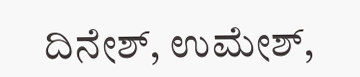ದಿನೇಶ್, ಉಮೇಶ್,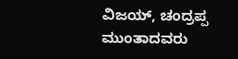ವಿಜಯ್, ಚಂದ್ರಪ್ಪ ಮುಂತಾದವರು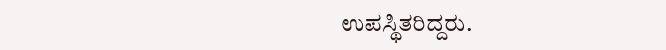ಉಪಸ್ಥಿತರಿದ್ದರು.